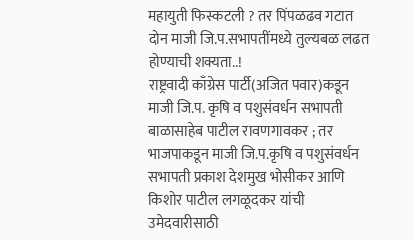महायुती फिस्कटली ? तर पिंपळढव गटात दोन माजी जि.प.सभापतींमध्ये तुल्यबळ लढत होण्याची शक्यता..!
राष्ट्रवादी काँग्रेस पार्टी(अजित पवार)कडून माजी जि.प. कृषि व पशुसंवर्धन सभापती बाळासाहेब पाटील रावणगावकर ; तर भाजपाकडून माजी जि.प.कृषि व पशुसंवर्धन सभापती प्रकाश देशमुख भोसीकर आणि किशोर पाटील लगळूदकर यांची उमेदवारीसाठी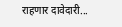राहणार दावेदारी...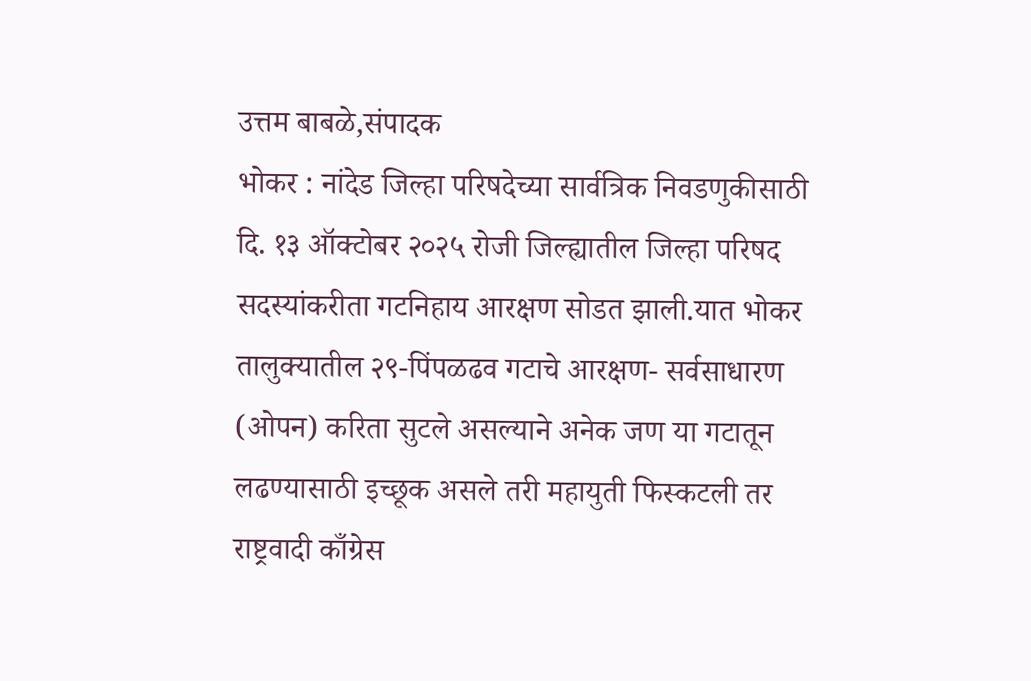उत्तम बाबळे,संपादक
भोकर : नांदेड जिल्हा परिषदेच्या सार्वत्रिक निवडणुकीसाठी दि. १३ ऑक्टोबर २०२५ रोजी जिल्ह्यातील जिल्हा परिषद सदस्यांकरीता गटनिहाय आरक्षण सोडत झाली.यात भोकर तालुक्यातील २९-पिंपळढव गटाचे आरक्षण- सर्वसाधारण (ओपन) करिता सुटले असल्याने अनेक जण या गटातून लढण्यासाठी इच्छूक असले तरी महायुती फिस्कटली तर राष्ट्रवादी काँग्रेस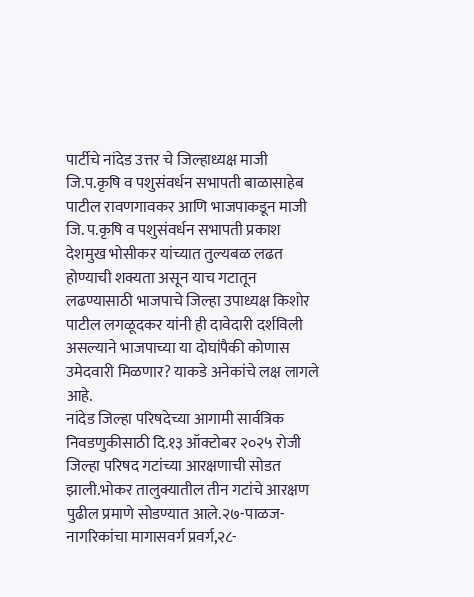पार्टीचे नांदेड उत्तर चे जिल्हाध्यक्ष माजी जि.प.कृषि व पशुसंवर्धन सभापती बाळासाहेब पाटील रावणगावकर आणि भाजपाकडून माजी जि. प.कृषि व पशुसंवर्धन सभापती प्रकाश देशमुख भोसीकर यांच्यात तुल्यबळ लढत होण्याची शक्यता असून याच गटातून लढण्यासाठी भाजपाचे जिल्हा उपाध्यक्ष किशोर पाटील लगळूदकर यांनी ही दावेदारी दर्शविली असल्याने भाजपाच्या या दोघांपैकी कोणास उमेदवारी मिळणार? याकडे अनेकांचे लक्ष लागले आहे.
नांदेड जिल्हा परिषदेच्या आगामी सार्वत्रिक निवडणुकीसाठी दि.१३ ऑक्टोबर २०२५ रोजी जिल्हा परिषद गटांच्या आरक्षणाची सोडत झाली.भोकर तालुक्यातील तीन गटांचे आरक्षण पुढील प्रमाणे सोडण्यात आले.२७-पाळज- नागरिकांचा मागासवर्ग प्रवर्ग,२८-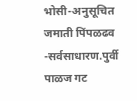भोसी-अनुसूचित जमाती पिंपळढव -सर्वसाधारण.पुर्वी पाळज गट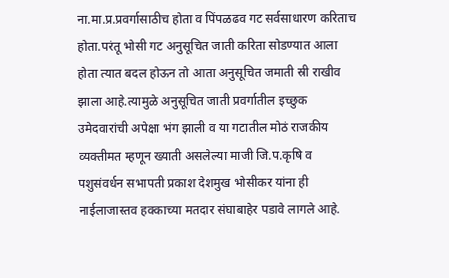ना.मा.प्र.प्रवर्गासाठीच होता व पिंपळढव गट सर्वसाधारण करिताच होता.परंतू भोसी गट अनुसूचित जाती करिता सोडण्यात आला होता त्यात बदल होऊन तो आता अनुसूचित जमाती स्री राखीव झाला आहे.त्यामुळे अनुसूचित जाती प्रवर्गातील इच्छुक उमेदवारांची अपेक्षा भंग झाली व या गटातील मोठं राजकीय व्यक्तीमत म्हणून ख्याती असलेल्या माजी जि.प.कृषि व पशुसंवर्धन सभापती प्रकाश देशमुख भोसीकर यांना ही नाईलाजास्तव हक्काच्या मतदार संघाबाहेर पडावे लागले आहे.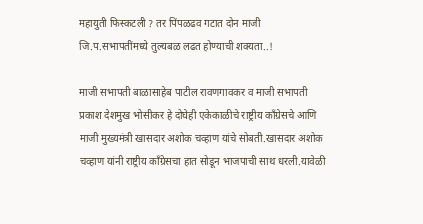महायुती फिस्कटली ? तर पिंपळढव गटात दोन माजी जि.प.सभापतींमध्ये तुल्यबळ लढत होण्याची शक्यता..!

माजी सभापती बाळासाहेब पाटील रावणगावकर व माजी सभापती प्रकाश देशमुख भोसीकर हे दोघेही एकेकाळीचे राष्ट्रीय काँग्रेसचे आणि माजी मुख्यमंत्री खासदार अशोक चव्हाण यांचे सोबती.खासदार अशोक चव्हाण यांनी राष्ट्रीय काँग्रेसचा हात सोडून भाजपाची साथ धरली.यावेळी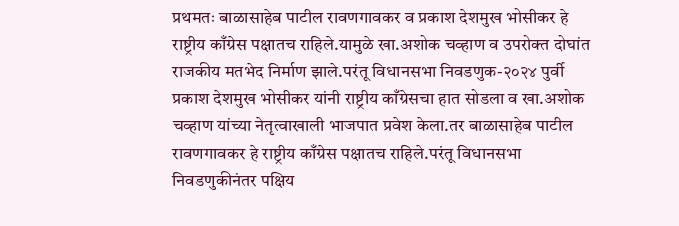प्रथमतः बाळासाहेब पाटील रावणगावकर व प्रकाश देशमुख भोसीकर हे राष्ट्रीय काँग्रेस पक्षातच राहिले.यामुळे खा.अशोक चव्हाण व उपरोक्त दोघांत राजकीय मतभेद निर्माण झाले.परंतू विधानसभा निवडणुक-२०२४ पुर्वी प्रकाश देशमुख भोसीकर यांनी राष्ट्रीय काँग्रेसचा हात सोडला व खा.अशोक चव्हाण यांच्या नेतृत्वाखाली भाजपात प्रवेश केला.तर बाळासाहेब पाटील रावणगावकर हे राष्ट्रीय काँग्रेस पक्षातच राहिले.परंतू विधानसभा निवडणुकीनंतर पक्षिय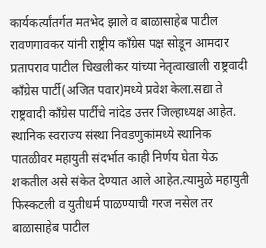कार्यकर्त्यांतर्गत मतभेद झाले व बाळासाहेब पाटील रावणगावकर यांनी राष्ट्रीय काँग्रेस पक्ष सोडून आमदार प्रतापराव पाटील चिखलीकर यांच्या नेतृत्वाखाली राष्ट्रवादी काँग्रेस पार्टी(अजित पवार)मध्ये प्रवेश केला.सद्या ते राष्ट्रवादी काँग्रेस पार्टीचे नांदेड उत्तर जिल्हाध्यक्ष आहेत.
स्थानिक स्वराज्य संस्था निवडणुकांमध्ये स्थानिक पातळीवर महायुती संदर्भात काही निर्णय घेता येऊ शकतील असे संकेत देण्यात आले आहेत.त्यामुळे महायुती फिस्कटली व युतीधर्म पाळण्याची गरज नसेल तर बाळासाहेब पाटील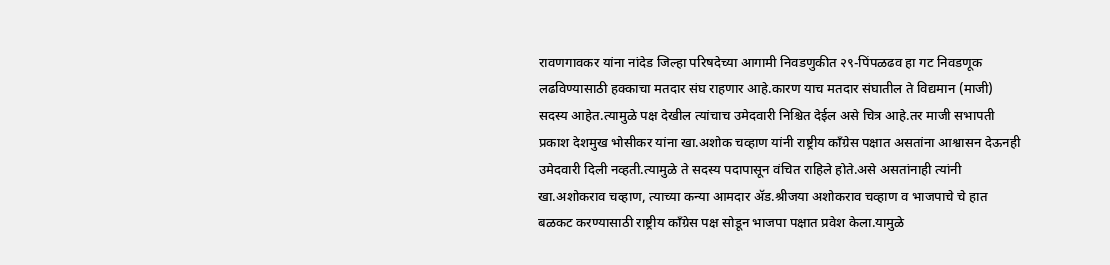रावणगावकर यांना नांदेड जिल्हा परिषदेच्या आगामी निवडणुकीत २९-पिंपळढव हा गट निवडणूक लढविण्यासाठी हक्काचा मतदार संघ राहणार आहे.कारण याच मतदार संघातील ते विद्यमान (माजी) सदस्य आहेत.त्यामुळे पक्ष देखील त्यांचाच उमेदवारी निश्चित देईल असे चित्र आहे.तर माजी सभापती प्रकाश देशमुख भोसीकर यांना खा.अशोक चव्हाण यांनी राष्ट्रीय काँग्रेस पक्षात असतांना आश्वासन देऊनही उमेदवारी दिली नव्हती.त्यामुळे ते सदस्य पदापासून वंचित राहिले होते.असे असतांनाही त्यांनी खा.अशोकराव चव्हाण, त्याच्या कन्या आमदार ॲड.श्रीजया अशोकराव चव्हाण व भाजपाचे चे हात बळकट करण्यासाठी राष्ट्रीय काँग्रेस पक्ष सोडून भाजपा पक्षात प्रवेश केला.यामुळे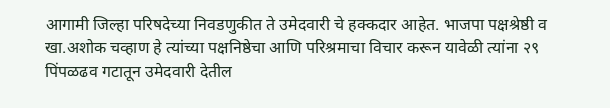आगामी जिल्हा परिषदेच्या निवडणुकीत ते उमेदवारी चे हक्कदार आहेत. भाजपा पक्षश्रेष्ठी व खा.अशोक चव्हाण हे त्यांच्या पक्षनिष्ठेचा आणि परिश्रमाचा विचार करून यावेळी त्यांना २९ पिंपळढव गटातून उमेदवारी देतील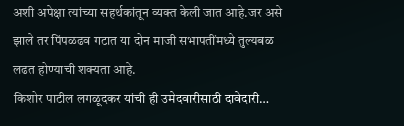अशी अपेक्षा त्यांच्या सहर्थकांतून व्यक्त केली जात आहे.जर असे झाले तर पिंपळढव गटात या दोन माजी सभापतींमध्ये तुल्यबळ लढत होण्याची शक्यता आहे.
किशोर पाटील लगळूदकर यांची ही उमेदवारीसाठी दावेदारी…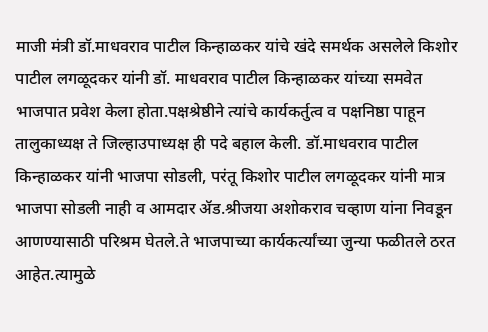माजी मंत्री डॉ.माधवराव पाटील किन्हाळकर यांचे खंदे समर्थक असलेले किशोर पाटील लगळूदकर यांनी डॉ. माधवराव पाटील किन्हाळकर यांच्या समवेत भाजपात प्रवेश केला होता.पक्षश्रेष्ठीने त्यांचे कार्यकर्तुत्व व पक्षनिष्ठा पाहून तालुकाध्यक्ष ते जिल्हाउपाध्यक्ष ही पदे बहाल केली. डॉ.माधवराव पाटील किन्हाळकर यांनी भाजपा सोडली, परंतू किशोर पाटील लगळूदकर यांनी मात्र भाजपा सोडली नाही व आमदार ॲड.श्रीजया अशोकराव चव्हाण यांना निवडून आणण्यासाठी परिश्रम घेतले.ते भाजपाच्या कार्यकर्त्यांच्या जुन्या फळीतले ठरत आहेत.त्यामुळे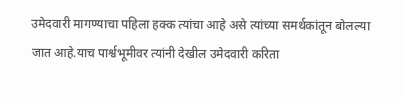उमेदवारी मागण्याचा पहिला हक्क त्यांचा आहे असे त्यांच्या समर्थकांतून बोलल्या जात आहे.याच पार्श्वभूमीवर त्यांनी देखील उमेदवारी करिता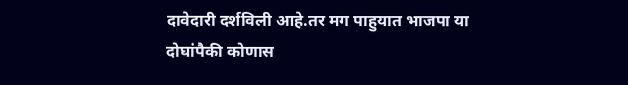दावेदारी दर्शविली आहे.तर मग पाहुयात भाजपा या दोघांपैकी कोणास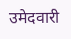उमेदवारी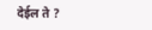देईल ते ?